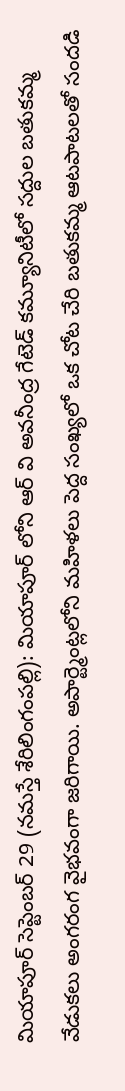మియాపూర్ సెప్టెంబర్ 29 (నమస్తే శేరిలింగంపల్లి): మియాపూర్ లోని ఆర్ వి అవనీంద్ర గేటెడ్ కమ్యూనిటీలో సద్దుల బతుకమ్మ వేడుకలు అంగరంగ వైభవంగా జరిగాయి. అపార్ట్మెంట్లలోని మహిళలు పెద్ద సంఖ్యలో ఒక చోట చేరి బతుకమ్మ ఆటపాటలతో సందడి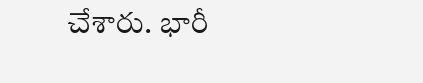చేశారు. భారీ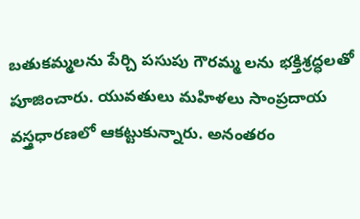బతుకమ్మలను పేర్చి పసుపు గౌరమ్మ లను భక్తిశ్రద్ధలతో పూజించారు. యువతులు మహిళలు సాంప్రదాయ వస్త్రధారణలో ఆకట్టుకున్నారు. అనంతరం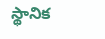స్థానిక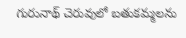గురునాథ్ చెరువులో బతుకమ్మలను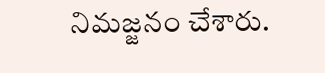నిమజ్జనం చేశారు.